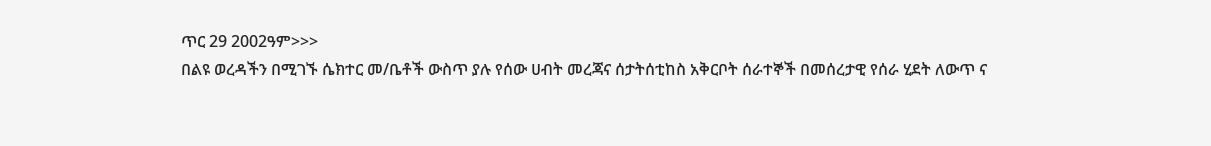ጥር 29 2002ዓም>>>
በልዩ ወረዳችን በሚገኙ ሴክተር መ/ቤቶች ውስጥ ያሉ የሰው ሀብት መረጃና ሰታትሰቲከስ አቅርቦት ሰራተኞች በመሰረታዊ የሰራ ሂደት ለውጥ ና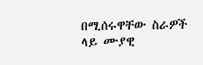በሚሰሩዋቸው ስራዎች ላይ ሙያዊ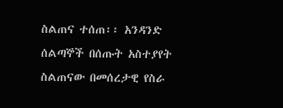ስልጠና ተሰጠ፡፡ አንዳንድ ሰልጣኞች በሰጡት አስተያየት ስልጠናው በመሰረታዊ የስራ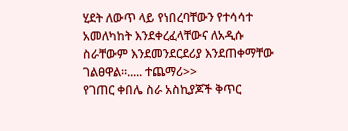ሂደት ለውጥ ላይ የነበረባቸውን የተሳሳተ አመለካከት እንደቀረፈላቸውና ለአዲሱ ስራቸውም እንደመንደርደሪያ እንደጠቀማቸው ገልፀዋል፡፡..... ተጨማሪ>>
የገጠር ቀበሌ ስራ አስኪያጆች ቅጥር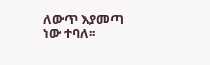ለውጥ እያመጣ ነው ተባለ፡፡